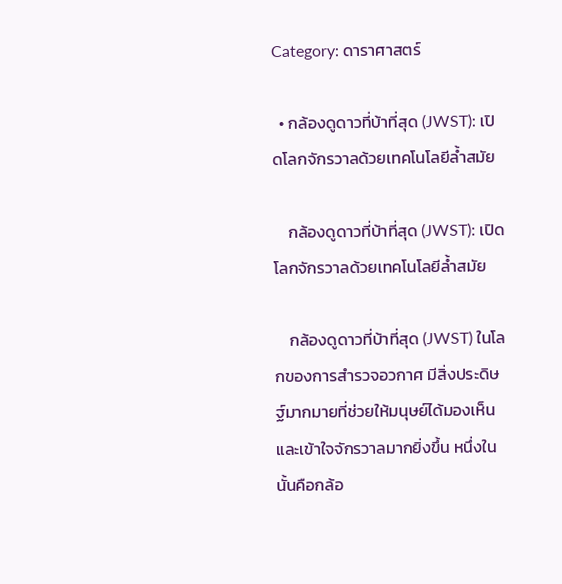Category: ดาราศาสตร์

  • กล้องดูดาวที่บ้าที่สุด (JWST): เปิดโลกจักรวาลด้วยเทคโนโลยีล้ำสมัย

    กล้องดูดาวที่บ้าที่สุด (JWST): เปิดโลกจักรวาลด้วยเทคโนโลยีล้ำสมัย

    กล้องดูดาวที่บ้าที่สุด (JWST) ในโลกของการสำรวจอวกาศ มีสิ่งประดิษฐ์มากมายที่ช่วยให้มนุษย์ได้มองเห็นและเข้าใจจักรวาลมากยิ่งขึ้น หนึ่งในนั้นคือกล้อ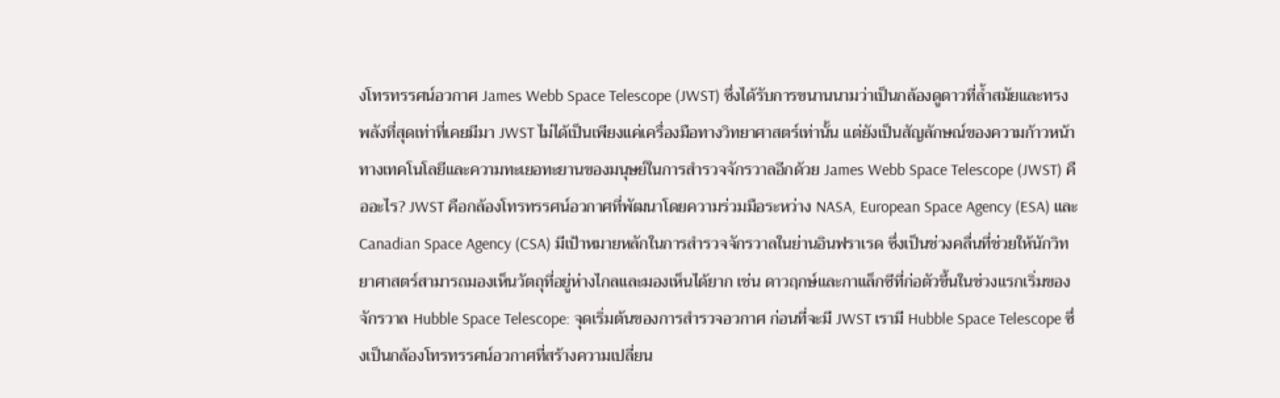งโทรทรรศน์อวกาศ James Webb Space Telescope (JWST) ซึ่งได้รับการขนานนามว่าเป็นกล้องดูดาวที่ล้ำสมัยและทรงพลังที่สุดเท่าที่เคยมีมา JWST ไม่ได้เป็นเพียงแค่เครื่องมือทางวิทยาศาสตร์เท่านั้น แต่ยังเป็นสัญลักษณ์ของความก้าวหน้าทางเทคโนโลยีและความทะเยอทะยานของมนุษย์ในการสำรวจจักรวาลอีกด้วย James Webb Space Telescope (JWST) คืออะไร? JWST คือกล้องโทรทรรศน์อวกาศที่พัฒนาโดยความร่วมมือระหว่าง NASA, European Space Agency (ESA) และ Canadian Space Agency (CSA) มีเป้าหมายหลักในการสำรวจจักรวาลในย่านอินฟราเรด ซึ่งเป็นช่วงคลื่นที่ช่วยให้นักวิทยาศาสตร์สามารถมองเห็นวัตถุที่อยู่ห่างไกลและมองเห็นได้ยาก เช่น ดาวฤกษ์และกาแล็กซีที่ก่อตัวขึ้นในช่วงแรกเริ่มของจักรวาล Hubble Space Telescope: จุดเริ่มต้นของการสำรวจอวกาศ ก่อนที่จะมี JWST เรามี Hubble Space Telescope ซึ่งเป็นกล้องโทรทรรศน์อวกาศที่สร้างความเปลี่ยน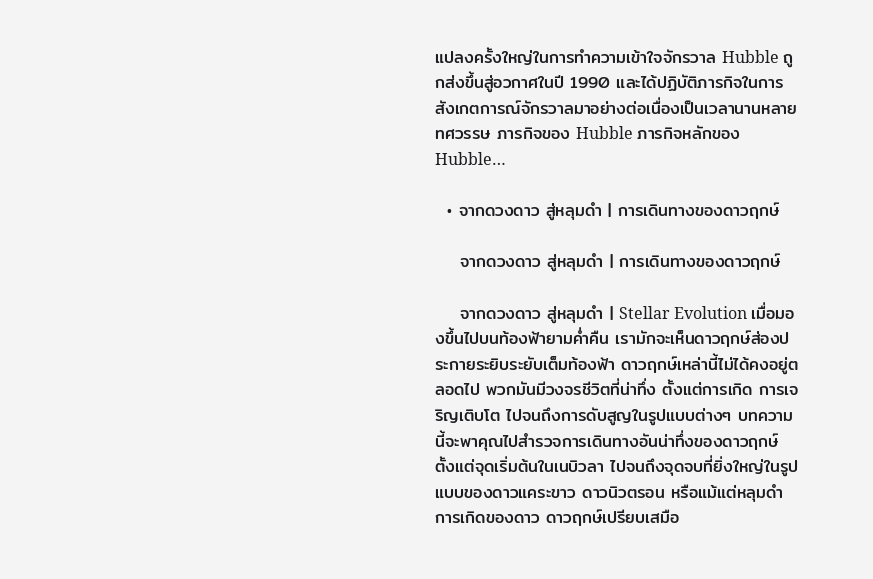แปลงครั้งใหญ่ในการทำความเข้าใจจักรวาล Hubble ถูกส่งขึ้นสู่อวกาศในปี 1990 และได้ปฏิบัติภารกิจในการสังเกตการณ์จักรวาลมาอย่างต่อเนื่องเป็นเวลานานหลายทศวรรษ ภารกิจของ Hubble ภารกิจหลักของ Hubble…

  • จากดวงดาว สู่หลุมดำ | การเดินทางของดาวฤกษ์

    จากดวงดาว สู่หลุมดำ | การเดินทางของดาวฤกษ์

    จากดวงดาว สู่หลุมดำ | Stellar Evolution เมื่อมองขึ้นไปบนท้องฟ้ายามค่ำคืน เรามักจะเห็นดาวฤกษ์ส่องประกายระยิบระยับเต็มท้องฟ้า ดาวฤกษ์เหล่านี้ไม่ได้คงอยู่ตลอดไป พวกมันมีวงจรชีวิตที่น่าทึ่ง ตั้งแต่การเกิด การเจริญเติบโต ไปจนถึงการดับสูญในรูปแบบต่างๆ บทความนี้จะพาคุณไปสำรวจการเดินทางอันน่าทึ่งของดาวฤกษ์ ตั้งแต่จุดเริ่มต้นในเนบิวลา ไปจนถึงจุดจบที่ยิ่งใหญ่ในรูปแบบของดาวแคระขาว ดาวนิวตรอน หรือแม้แต่หลุมดำ การเกิดของดาว ดาวฤกษ์เปรียบเสมือ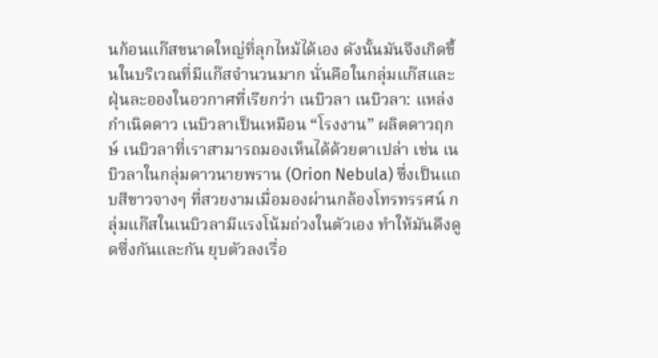นก้อนแก๊สขนาดใหญ่ที่ลุกไหม้ได้เอง ดังนั้นมันจึงเกิดขึ้นในบริเวณที่มีแก๊สจำนวนมาก นั่นคือในกลุ่มแก๊สและฝุ่นละอองในอวกาศที่เรียกว่า เนบิวลา เนบิวลา: แหล่งกำเนิดดาว เนบิวลาเป็นเหมือน “โรงงาน” ผลิตดาวฤกษ์ เนบิวลาที่เราสามารถมองเห็นได้ด้วยตาเปล่า เช่น เนบิวลาในกลุ่มดาวนายพราน (Orion Nebula) ซึ่งเป็นแถบสีขาวจางๆ ที่สวยงามเมื่อมองผ่านกล้องโทรทรรศน์ กลุ่มแก๊สในเนบิวลามีแรงโน้มถ่วงในตัวเอง ทำให้มันดึงดูดซึ่งกันและกัน ยุบตัวลงเรื่อ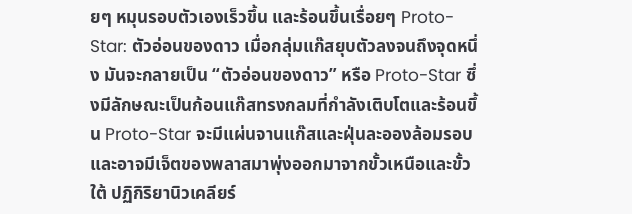ยๆ หมุนรอบตัวเองเร็วขึ้น และร้อนขึ้นเรื่อยๆ Proto-Star: ตัวอ่อนของดาว เมื่อกลุ่มแก๊สยุบตัวลงจนถึงจุดหนึ่ง มันจะกลายเป็น “ตัวอ่อนของดาว” หรือ Proto-Star ซึ่งมีลักษณะเป็นก้อนแก๊สทรงกลมที่กำลังเติบโตและร้อนขึ้น Proto-Star จะมีแผ่นจานแก๊สและฝุ่นละอองล้อมรอบ และอาจมีเจ็ตของพลาสมาพุ่งออกมาจากขั้วเหนือและขั้วใต้ ปฏิกิริยานิวเคลียร์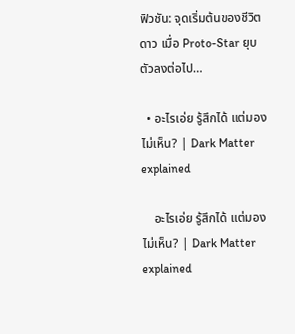ฟิวชัน: จุดเริ่มต้นของชีวิตดาว เมื่อ Proto-Star ยุบตัวลงต่อไป…

  • อะไรเอ่ย รู้สึกได้ แต่มองไม่เห็น? | Dark Matter explained

    อะไรเอ่ย รู้สึกได้ แต่มองไม่เห็น? | Dark Matter explained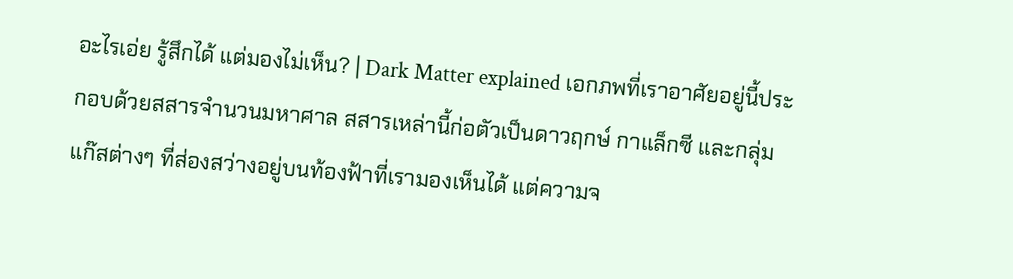อะไรเอ่ย รู้สึกได้ แต่มองไม่เห็น? | Dark Matter explained เอกภพที่เราอาศัยอยู่นี้ประกอบด้วยสสารจำนวนมหาศาล สสารเหล่านี้ก่อตัวเป็นดาวฤกษ์ กาแล็กซี และกลุ่มแก๊สต่างๆ ที่ส่องสว่างอยู่บนท้องฟ้าที่เรามองเห็นได้ แต่ความจ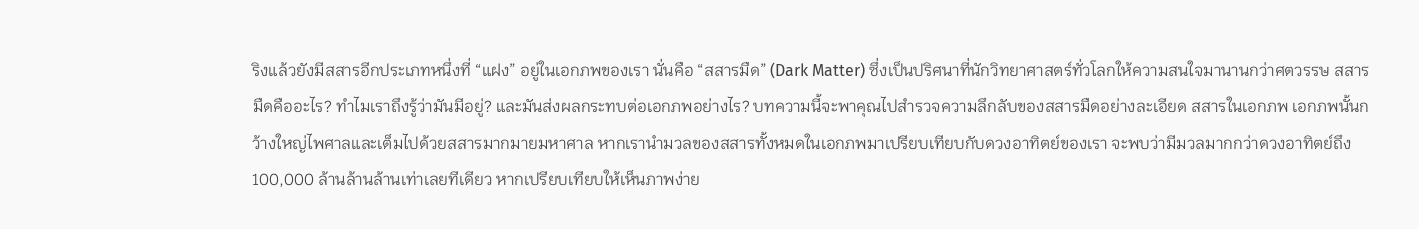ริงแล้วยังมีสสารอีกประเภทหนึ่งที่ “แฝง” อยู่ในเอกภพของเรา นั่นคือ “สสารมืด” (Dark Matter) ซึ่งเป็นปริศนาที่นักวิทยาศาสตร์ทั่วโลกให้ความสนใจมานานกว่าศตวรรษ สสารมืดคืออะไร? ทำไมเราถึงรู้ว่ามันมีอยู่? และมันส่งผลกระทบต่อเอกภพอย่างไร? บทความนี้จะพาคุณไปสำรวจความลึกลับของสสารมืดอย่างละเอียด สสารในเอกภพ เอกภพนั้นกว้างใหญ่ไพศาลและเต็มไปด้วยสสารมากมายมหาศาล หากเรานำมวลของสสารทั้งหมดในเอกภพมาเปรียบเทียบกับดวงอาทิตย์ของเรา จะพบว่ามีมวลมากกว่าดวงอาทิตย์ถึง 100,000 ล้านล้านล้านเท่าเลยทีเดียว หากเปรียบเทียบให้เห็นภาพง่าย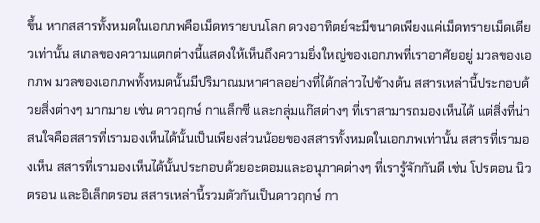ขึ้น หากสสารทั้งหมดในเอกภพคือเม็ดทรายบนโลก ดวงอาทิตย์จะมีขนาดเพียงแค่เม็ดทรายเม็ดเดียวเท่านั้น สเกลของความแตกต่างนี้แสดงให้เห็นถึงความยิ่งใหญ่ของเอกภพที่เราอาศัยอยู่ มวลของเอกภพ มวลของเอกภพทั้งหมดนั้นมีปริมาณมหาศาลอย่างที่ได้กล่าวไปข้างต้น สสารเหล่านี้ประกอบด้วยสิ่งต่างๆ มากมาย เช่น ดาวฤกษ์ กาแล็กซี และกลุ่มแก๊สต่างๆ ที่เราสามารถมองเห็นได้ แต่สิ่งที่น่าสนใจคือสสารที่เรามองเห็นได้นั้นเป็นเพียงส่วนน้อยของสสารทั้งหมดในเอกภพเท่านั้น สสารที่เรามองเห็น สสารที่เรามองเห็นได้นั้นประกอบด้วยอะตอมและอนุภาคต่างๆ ที่เรารู้จักกันดี เช่น โปรตอน นิวตรอน และอิเล็กตรอน สสารเหล่านี้รวมตัวกันเป็นดาวฤกษ์ กา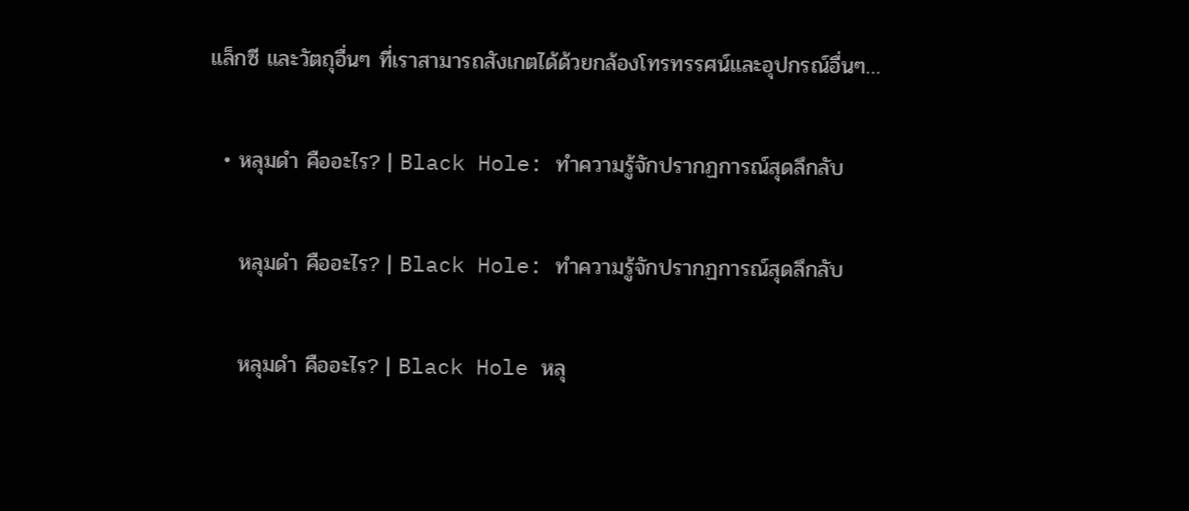แล็กซี และวัตถุอื่นๆ ที่เราสามารถสังเกตได้ด้วยกล้องโทรทรรศน์และอุปกรณ์อื่นๆ…

  • หลุมดำ คืออะไร? | Black Hole: ทำความรู้จักปรากฏการณ์สุดลึกลับ

    หลุมดำ คืออะไร? | Black Hole: ทำความรู้จักปรากฏการณ์สุดลึกลับ

    หลุมดำ คืออะไร? | Black Hole หลุ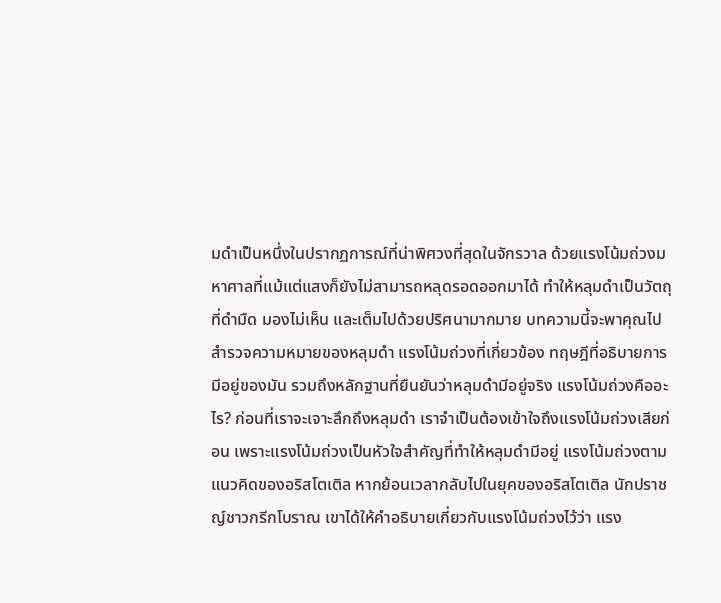มดำเป็นหนึ่งในปรากฏการณ์ที่น่าพิศวงที่สุดในจักรวาล ด้วยแรงโน้มถ่วงมหาศาลที่แม้แต่แสงก็ยังไม่สามารถหลุดรอดออกมาได้ ทำให้หลุมดำเป็นวัตถุที่ดำมืด มองไม่เห็น และเต็มไปด้วยปริศนามากมาย บทความนี้จะพาคุณไปสำรวจความหมายของหลุมดำ แรงโน้มถ่วงที่เกี่ยวข้อง ทฤษฎีที่อธิบายการมีอยู่ของมัน รวมถึงหลักฐานที่ยืนยันว่าหลุมดำมีอยู่จริง แรงโน้มถ่วงคืออะไร? ก่อนที่เราจะเจาะลึกถึงหลุมดำ เราจำเป็นต้องเข้าใจถึงแรงโน้มถ่วงเสียก่อน เพราะแรงโน้มถ่วงเป็นหัวใจสำคัญที่ทำให้หลุมดำมีอยู่ แรงโน้มถ่วงตามแนวคิดของอริสโตเติล หากย้อนเวลากลับไปในยุคของอริสโตเติล นักปราชญ์ชาวกรีกโบราณ เขาได้ให้คำอธิบายเกี่ยวกับแรงโน้มถ่วงไว้ว่า แรง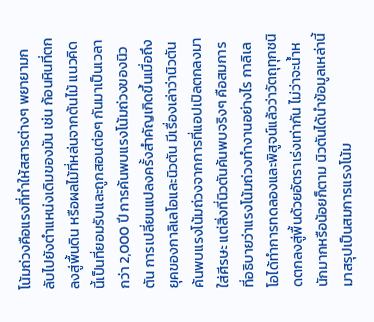โน้มถ่วงคือแรงที่ทำให้สสารต่างๆ พยายามกลับไปยังตำแหน่งเดิมของมัน เช่น ก้อนหินที่ตกลงสู่พื้นดิน หรือผลไม้ที่หล่นจากต้นไม้ แนวคิดนี้เป็นที่ยอมรับและถูกสอนต่อๆ กันมาเป็นเวลากว่า 2,000 ปี การค้นพบแรงโน้มถ่วงของนิวตัน การเปลี่ยนแปลงครั้งสำคัญเกิดขึ้นเมื่อถึงยุคของกาลิเลโอและนิวตัน มีเรื่องเล่าว่านิวตันค้นพบแรงโน้มถ่วงจากการที่แอปเปิลตกลงมาใส่ศีรษะ แต่สิ่งที่นิวตันค้นพบจริงๆ คือสมการที่อธิบายว่าแรงโน้มถ่วงทำงานอย่างไร กาลิเลโอได้ทำการทดลองและพิสูจน์แล้วว่าวัตถุทุกชนิดตกลงสู่พื้นด้วยอัตราเร่งเท่ากัน ไม่ว่าจะน้ำหนักมากหรือน้อยก็ตาม นิวตันได้นำข้อมูลเหล่านี้มาสรุปเป็นสมการแรงโน้ม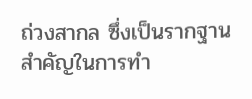ถ่วงสากล ซึ่งเป็นรากฐานสำคัญในการทำ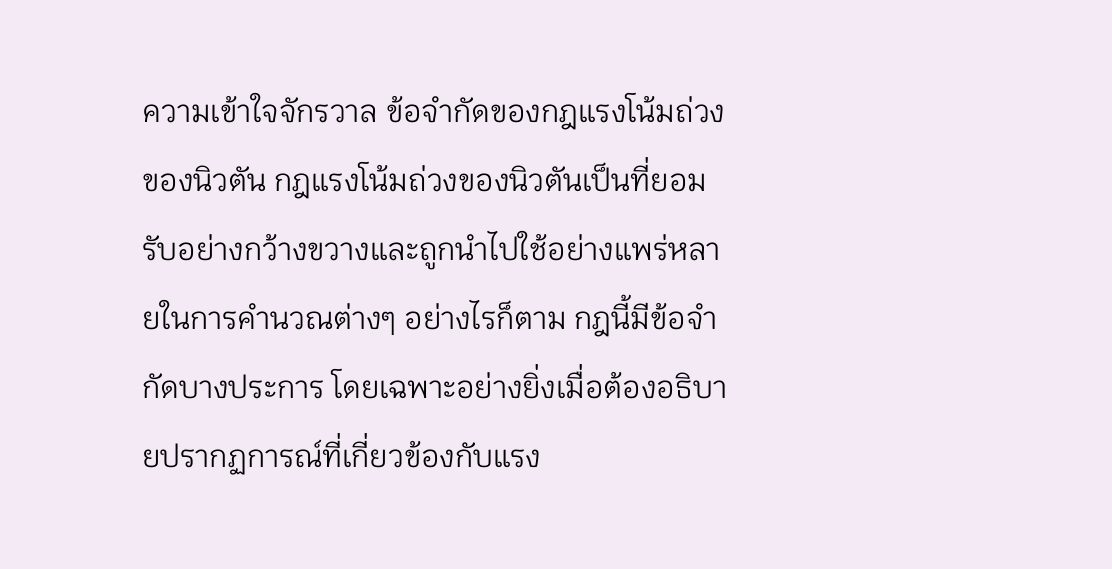ความเข้าใจจักรวาล ข้อจำกัดของกฎแรงโน้มถ่วงของนิวตัน กฎแรงโน้มถ่วงของนิวตันเป็นที่ยอมรับอย่างกว้างขวางและถูกนำไปใช้อย่างแพร่หลายในการคำนวณต่างๆ อย่างไรก็ตาม กฎนี้มีข้อจำกัดบางประการ โดยเฉพาะอย่างยิ่งเมื่อต้องอธิบายปรากฏการณ์ที่เกี่ยวข้องกับแรง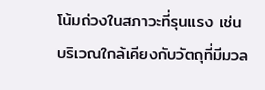โน้มถ่วงในสภาวะที่รุนแรง เช่น บริเวณใกล้เคียงกับวัตถุที่มีมวล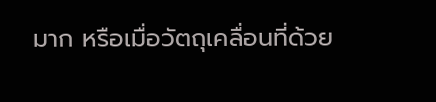มาก หรือเมื่อวัตถุเคลื่อนที่ด้วย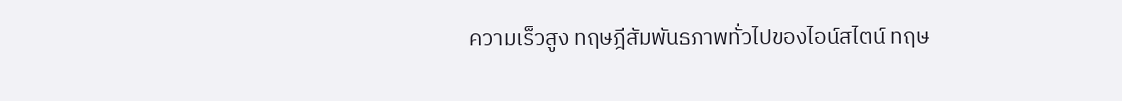ความเร็วสูง ทฤษฎีสัมพันธภาพทั่วไปของไอน์สไตน์ ทฤษ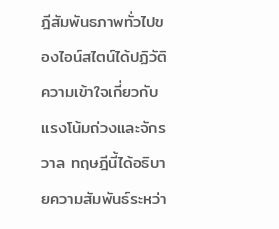ฎีสัมพันธภาพทั่วไปของไอน์สไตน์ได้ปฏิวัติความเข้าใจเกี่ยวกับแรงโน้มถ่วงและจักรวาล ทฤษฎีนี้ได้อธิบายความสัมพันธ์ระหว่า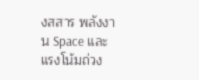งสสาร พลังงาน Space และแรงโน้มถ่วง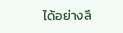ได้อย่างลึ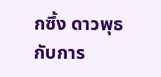กซึ้ง ดาวพุธกับการ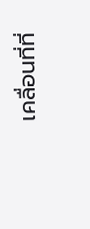เคลื่อนที่ที่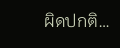ผิดปกติ…